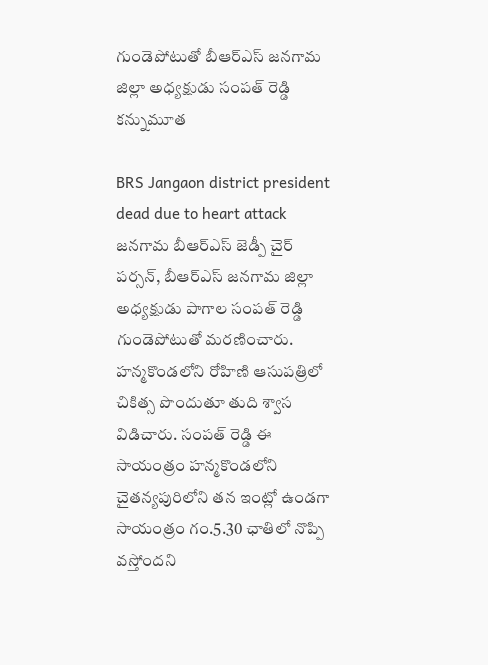గుండెపోటుతో బీఆర్ఎస్ జనగామ జిల్లా అధ్యక్షుడు సంపత్ రెడ్డి కన్నుమూత

BRS Jangaon district president dead due to heart attack
జనగామ బీఆర్ఎస్ జెడ్పీ చైర్ పర్సన్, బీఆర్ఎస్ జనగామ జిల్లా అధ్యక్షుడు పాగాల సంపత్ రెడ్డి గుండెపోటుతో మరణించారు. హన్మకొండలోని రోహిణి ఆసుపత్రిలో చికిత్స పొందుతూ తుది శ్వాస విడిచారు. సంపత్ రెడ్డి ఈ సాయంత్రం హన్మకొండలోని చైతన్యపురిలోని తన ఇంట్లో ఉండగా సాయంత్రం గం.5.30 ఛాతిలో నొప్పి వస్తోందని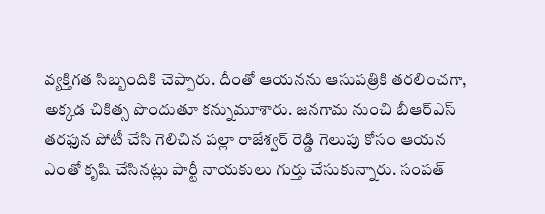వ్యక్తిగత సిబ్బందికి చెప్పారు. దీంతో ఆయనను ఆసుపత్రికి తరలించగా, అక్కడ చికిత్స పొందుతూ కన్నుమూశారు. జనగామ నుంచి బీఆర్ఎస్ తరఫున పోటీ చేసి గెలిచిన పల్లా రాజేశ్వర్ రెడ్డి గెలుపు కోసం ఆయన ఎంతో కృషి చేసినట్లు పార్టీ నాయకులు గుర్తు చేసుకున్నారు. సంపత్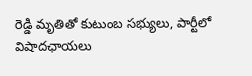రెడ్డి మృతితో కుటుంబ సభ్యులు, పార్టీలో విషాదఛాయలు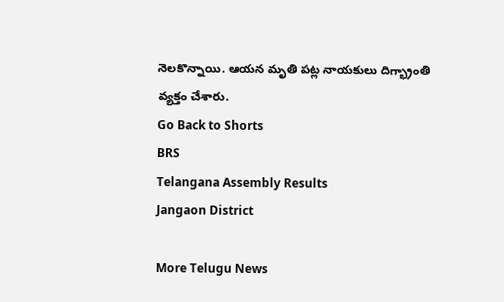నెలకొన్నాయి. ఆయన మృతి పట్ల నాయకులు దిగ్భ్రాంతి వ్యక్తం చేశారు.
Go Back to Shorts
BRS
Telangana Assembly Results
Jangaon District

More Telugu News